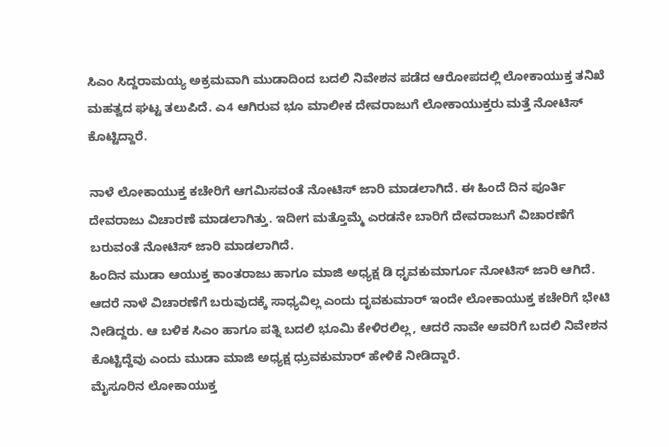ಸಿಎಂ ಸಿದ್ದರಾಮಯ್ಯ ಅಕ್ರಮವಾಗಿ ಮುಡಾದಿಂದ ಬದಲಿ ನಿವೇಶನ ಪಡೆದ ಆರೋಪದಲ್ಲಿ ಲೋಕಾಯುಕ್ತ ತನಿಖೆ ಮಹತ್ವದ ಘಟ್ಟ ತಲುಪಿದೆ. ಎ4 ಆಗಿರುವ ಭೂ ಮಾಲೀಕ ದೇವರಾಜುಗೆ ಲೋಕಾಯುಕ್ತರು ಮತ್ತೆ ನೋಟಿಸ್ ಕೊಟ್ಟಿದ್ದಾರೆ.

ನಾಳೆ ಲೋಕಾಯುಕ್ತ ಕಚೇರಿಗೆ ಆಗಮಿಸವಂತೆ ನೋಟಿಸ್ ಜಾರಿ ಮಾಡಲಾಗಿದೆ. ಈ ಹಿಂದೆ ದಿನ ಪೂರ್ತಿ ದೇವರಾಜು ವಿಚಾರಣೆ ಮಾಡಲಾಗಿತ್ತು. ಇದೀಗ ಮತ್ತೊಮ್ಮೆ ಎರಡನೇ ಬಾರಿಗೆ ದೇವರಾಜುಗೆ ವಿಚಾರಣೆಗೆ ಬರುವಂತೆ ನೋಟಿಸ್ ಜಾರಿ ಮಾಡಲಾಗಿದೆ.
ಹಿಂದಿನ ಮುಡಾ ಆಯುಕ್ತ ಕಾಂತರಾಜು ಹಾಗೂ ಮಾಜಿ ಅಧ್ಯಕ್ಷ ಡಿ ಧೃವಕುಮಾರ್ಗೂ ನೋಟಿಸ್ ಜಾರಿ ಆಗಿದೆ. ಆದರೆ ನಾಳೆ ವಿಚಾರಣೆಗೆ ಬರುವುದಕ್ಕೆ ಸಾಧ್ಯವಿಲ್ಲ ಎಂದು ದೃವಕುಮಾರ್ ಇಂದೇ ಲೋಕಾಯುಕ್ತ ಕಚೇರಿಗೆ ಭೇಟಿ ನೀಡಿದ್ದರು. ಆ ಬಳಿಕ ಸಿಎಂ ಹಾಗೂ ಪತ್ನಿ ಬದಲಿ ಭೂಮಿ ಕೇಳಿರಲಿಲ್ಲ, ಆದರೆ ನಾವೇ ಅವರಿಗೆ ಬದಲಿ ನಿವೇಶನ ಕೊಟ್ಟಿದ್ದೆವು ಎಂದು ಮುಡಾ ಮಾಜಿ ಅಧ್ಯಕ್ಷ ಧ್ರುವಕುಮಾರ್ ಹೇಳಿಕೆ ನೀಡಿದ್ದಾರೆ.
ಮೈಸೂರಿನ ಲೋಕಾಯುಕ್ತ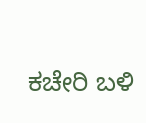ಕಚೇರಿ ಬಳಿ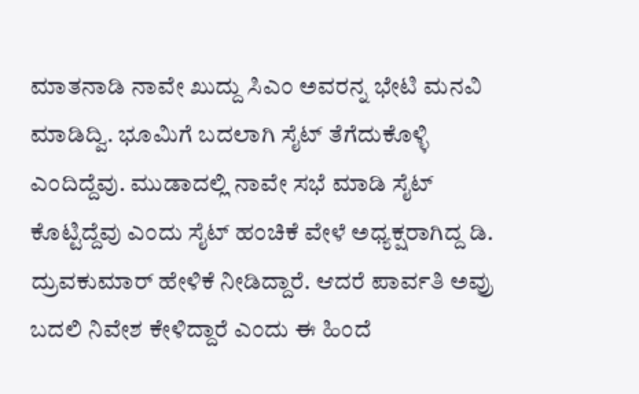ಮಾತನಾಡಿ ನಾವೇ ಖುದ್ದು ಸಿಎಂ ಅವರನ್ನ ಭೇಟಿ ಮನವಿ ಮಾಡಿದ್ವಿ. ಭೂಮಿಗೆ ಬದಲಾಗಿ ಸೈಟ್ ತೆಗೆದುಕೊಳ್ಳಿ ಎಂದಿದ್ದೆವು. ಮುಡಾದಲ್ಲಿ ನಾವೇ ಸಭೆ ಮಾಡಿ ಸೈಟ್ ಕೊಟ್ಟಿದ್ದೆವು ಎಂದು ಸೈಟ್ ಹಂಚಿಕೆ ವೇಳೆ ಅಧ್ಯಕ್ಷರಾಗಿದ್ದ ಡಿ. ದ್ರುವಕುಮಾರ್ ಹೇಳಿಕೆ ನೀಡಿದ್ದಾರೆ. ಆದರೆ ಪಾರ್ವತಿ ಅವ್ರು ಬದಲಿ ನಿವೇಶ ಕೇಳಿದ್ದಾರೆ ಎಂದು ಈ ಹಿಂದೆ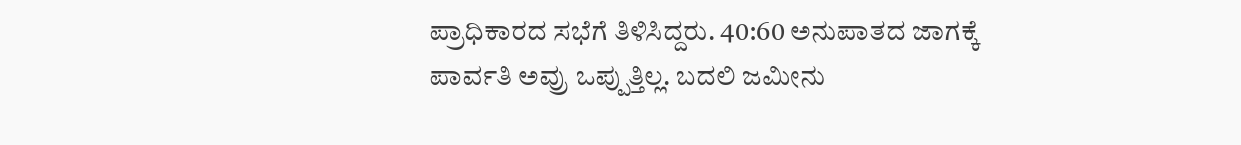ಪ್ರಾಧಿಕಾರದ ಸಭೆಗೆ ತಿಳಿಸಿದ್ದರು. 40:60 ಅನುಪಾತದ ಜಾಗಕ್ಕೆ ಪಾರ್ವತಿ ಅವ್ರು ಒಪ್ಪುತ್ತಿಲ್ಲ. ಬದಲಿ ಜಮೀನು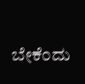ಬೇಕೆಂದು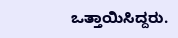ಒತ್ತಾಯಿಸಿದ್ದರು.